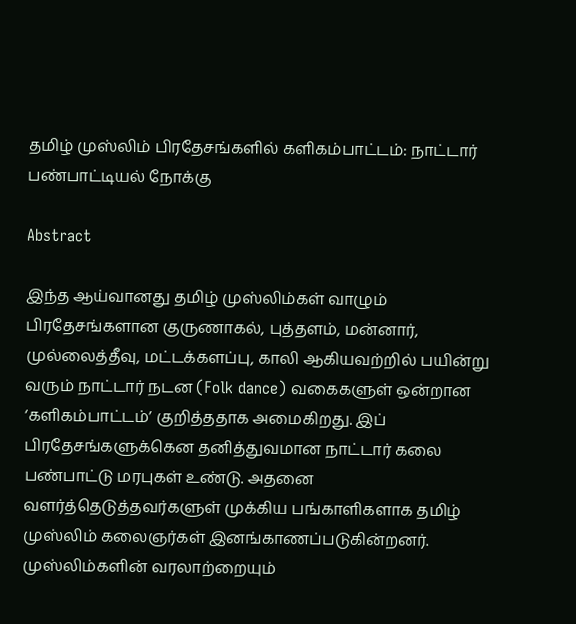தமிழ் முஸ்லிம் பிரதேசங்களில் களிகம்பாட்டம்: நாட்டார் பண்பாட்டியல் நோக்கு

Abstract

இந்த ஆய்வானது தமிழ் முஸ்லிம்கள் வாழும் பிரதேசங்களான குருணாகல், புத்தளம், மன்னார், முல்லைத்தீவு, மட்டக்களப்பு, காலி ஆகியவற்றில் பயின்று வரும் நாட்டார் நடன (Folk dance) வகைகளுள் ஒன்றான ‘களிகம்பாட்டம்’ குறித்ததாக அமைகிறது. இப் பிரதேசங்களுக்கென தனித்துவமான நாட்டார் கலை பண்பாட்டு மரபுகள் உண்டு. அதனை வளர்த்தெடுத்தவர்களுள் முக்கிய பங்காளிகளாக தமிழ் முஸ்லிம் கலைஞர்கள் இனங்காணப்படுகின்றனர். முஸ்லிம்களின் வரலாற்றையும்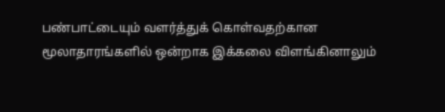பண்பாட்டையும் வளர்த்துக் கொள்வதற்கான மூலாதாரங்களில் ஒன்றாக இக்கலை விளங்கினாலும்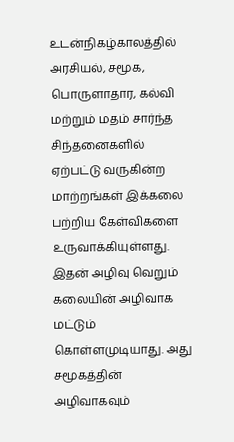உடன்நிகழ்காலத்தில் அரசியல், சமூக, பொருளாதார, கல்வி மற்றும் மதம் சார்ந்த சிந்தனைகளில் ஏற்பட்டு வருகின்ற மாற்றங்கள் இக்கலை பற்றிய கேள்விகளை உருவாக்கியுள்ளது. இதன் அழிவு வெறும் கலையின் அழிவாக மட்டும் கொள்ளமுடியாது. அது சமூகத்தின் அழிவாகவும்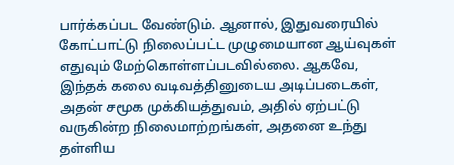பார்க்கப்பட வேண்டும். ஆனால், இதுவரையில் கோட்பாட்டு நிலைப்பட்ட முழுமையான ஆய்வுகள் எதுவும் மேற்கொள்ளப்படவில்லை. ஆகவே, இந்தக் கலை வடிவத்தினுடைய அடிப்படைகள், அதன் சமூக முக்கியத்துவம், அதில் ஏற்பட்டு வருகின்ற நிலைமாற்றங்கள், அதனை உந்து தள்ளிய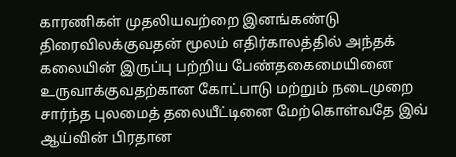காரணிகள் முதலியவற்றை இனங்கண்டு திரைவிலக்குவதன் மூலம் எதிர்காலத்தில் அந்தக் கலையின் இருப்பு பற்றிய பேண்தகைமையினை உருவாக்குவதற்கான கோட்பாடு மற்றும் நடைமுறை சார்ந்த புலமைத் தலையீட்டினை மேற்கொள்வதே இவ் ஆய்வின் பிரதான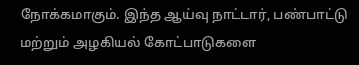நோக்கமாகும். இந்த ஆய்வு நாட்டார், பண்பாட்டு மற்றும் அழகியல் கோட்பாடுகளை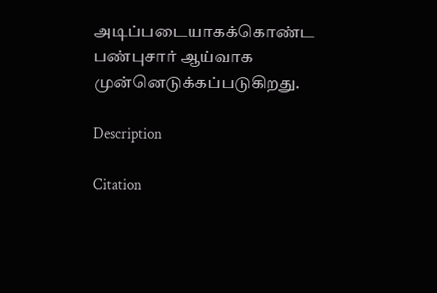அடிப்படையாகக்கொண்ட பண்புசார் ஆய்வாக முன்னெடுக்கப்படுகிறது.

Description

Citation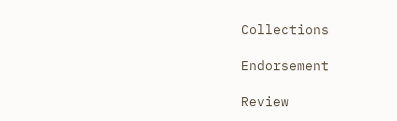Collections

Endorsement

Review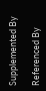Supplemented By

Referenced By